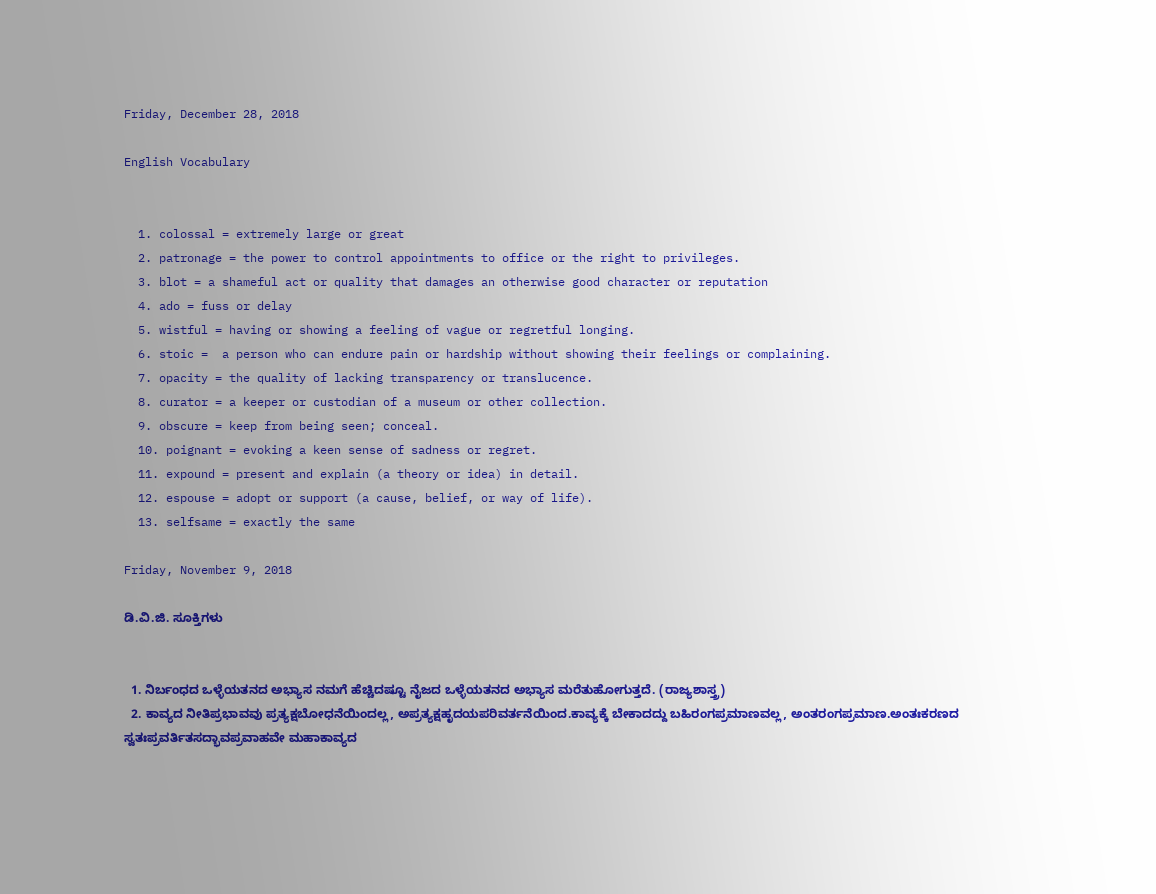Friday, December 28, 2018

English Vocabulary


  1. colossal = extremely large or great
  2. patronage = the power to control appointments to office or the right to privileges.
  3. blot = a shameful act or quality that damages an otherwise good character or reputation
  4. ado = fuss or delay
  5. wistful = having or showing a feeling of vague or regretful longing.
  6. stoic =  a person who can endure pain or hardship without showing their feelings or complaining.
  7. opacity = the quality of lacking transparency or translucence.
  8. curator = a keeper or custodian of a museum or other collection.
  9. obscure = keep from being seen; conceal.
  10. poignant = evoking a keen sense of sadness or regret.
  11. expound = present and explain (a theory or idea) in detail.
  12. espouse = adopt or support (a cause, belief, or way of life).
  13. selfsame = exactly the same

Friday, November 9, 2018

ಡಿ.ವಿ.ಜಿ. ಸೂಕ್ತಿಗಳು


  1. ನಿರ್ಬಂಧದ ಒಳ್ಳೆಯತನದ ಅಭ್ಯಾಸ ನಮಗೆ ಹೆಚ್ಚಿದಷ್ಟೂ ನೈಜದ ಒಳ್ಳೆಯತನದ ಅಭ್ಯಾಸ ಮರೆತುಹೋಗುತ್ತದೆ. (ರಾಜ್ಯಶಾಸ್ತ್ರ)
  2. ಕಾವ್ಯದ ನೀತಿಪ್ರಭಾವವು ಪ್ರತ್ಯಕ್ಷಬೋಧನೆಯಿಂದಲ್ಲ, ಅಪ್ರತ್ಯಕ್ಷಹೃದಯಪರಿವರ್ತನೆಯಿಂದ.ಕಾವ್ಯಕ್ಕೆ ಬೇಕಾದದ್ದು ಬಹಿರಂಗಪ್ರಮಾಣವಲ್ಲ, ಅಂತರಂಗಪ್ರಮಾಣ.ಅಂತಃಕರಣದ ಸ್ವತಃಪ್ರವರ್ತಿತಸದ್ಭಾವಪ್ರವಾಹವೇ ಮಹಾಕಾವ್ಯದ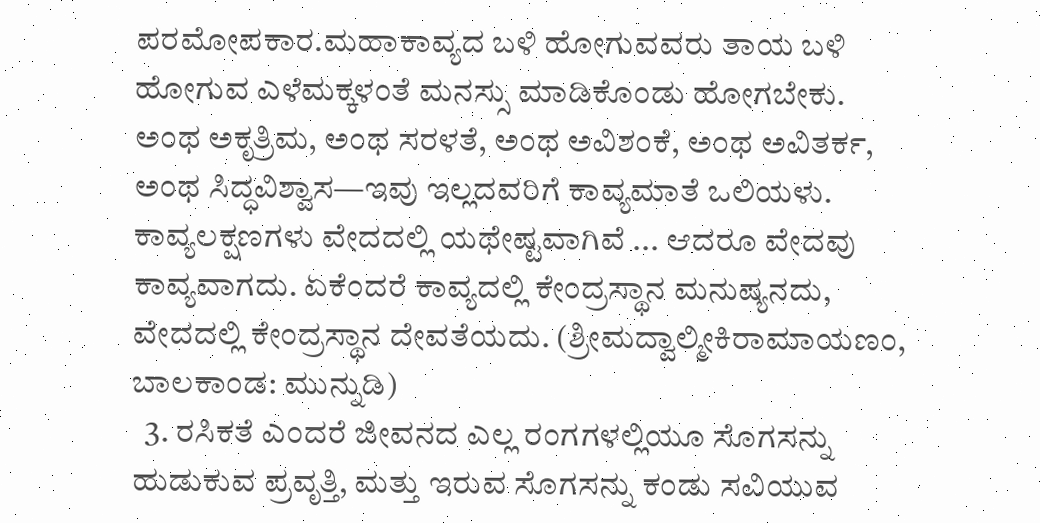ಪರಮೋಪಕಾರ.ಮಹಾಕಾವ್ಯದ ಬಳಿ ಹೋಗುವವರು ತಾಯ ಬಳಿ ಹೋಗುವ ಎಳೆಮಕ್ಕಳಂತೆ ಮನಸ್ಸು ಮಾಡಿಕೊಂಡು ಹೋಗಬೇಕು. ಅಂಥ ಅಕೃತ್ರಿಮ, ಅಂಥ ಸರಳತೆ, ಅಂಥ ಅವಿಶಂಕೆ, ಅಂಥ ಅವಿತರ್ಕ, ಅಂಥ ಸಿದ್ಧವಿಶ್ವಾಸ—ಇವು ಇಲ್ಲದವರಿಗೆ ಕಾವ್ಯಮಾತೆ ಒಲಿಯಳು. ಕಾವ್ಯಲಕ್ಷಣಗಳು ವೇದದಲ್ಲಿ ಯಥೇಷ್ಟವಾಗಿವೆ ... ಆದರೂ ವೇದವು ಕಾವ್ಯವಾಗದು. ಏಕೆಂದರೆ ಕಾವ್ಯದಲ್ಲಿ ಕೇಂದ್ರಸ್ಥಾನ ಮನುಷ್ಯನದು, ವೇದದಲ್ಲಿ ಕೇಂದ್ರಸ್ಥಾನ ದೇವತೆಯದು. (ಶ್ರೀಮದ್ವಾಲ್ಮೀಕಿರಾಮಾಯಣಂ, ಬಾಲಕಾಂಡ: ಮುನ್ನುಡಿ)
  3. ರಸಿಕತೆ ಎಂದರೆ ಜೀವನದ ಎಲ್ಲ ರಂಗಗಳಲ್ಲಿಯೂ ಸೊಗಸನ್ನು ಹುಡುಕುವ ಪ್ರವೃತ್ತಿ, ಮತ್ತು ಇರುವ ಸೊಗಸನ್ನು ಕಂಡು ಸವಿಯುವ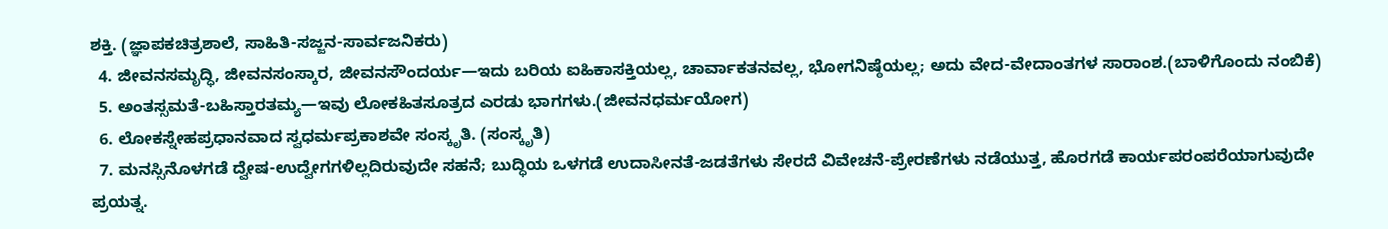ಶಕ್ತಿ. (ಜ್ಞಾಪಕಚಿತ್ರಶಾಲೆ, ಸಾಹಿತಿ-ಸಜ್ಜನ-ಸಾರ್ವಜನಿಕರು)
  4. ಜೀವನಸಮೃದ್ಧಿ, ಜೀವನಸಂಸ್ಕಾರ, ಜೀವನಸೌಂದರ್ಯ—ಇದು ಬರಿಯ ಐಹಿಕಾಸಕ್ತಿಯಲ್ಲ, ಚಾರ್ವಾಕತನವಲ್ಲ, ಭೋಗನಿಷ್ಠೆಯಲ್ಲ; ಅದು ವೇದ-ವೇದಾಂತಗಳ ಸಾರಾಂಶ.(ಬಾಳಿಗೊಂದು ನಂಬಿಕೆ)
  5. ಅಂತಸ್ಸಮತೆ-ಬಹಿಸ್ತಾರತಮ್ಯ—ಇವು ಲೋಕಹಿತಸೂತ್ರದ ಎರಡು ಭಾಗಗಳು.(ಜೀವನಧರ್ಮಯೋಗ)
  6. ಲೋಕಸ್ನೇಹಪ್ರಧಾನವಾದ ಸ್ವಧರ್ಮಪ್ರಕಾಶವೇ ಸಂಸ್ಕೃತಿ. (ಸಂಸ್ಕೃತಿ)
  7. ಮನಸ್ಸಿನೊಳಗಡೆ ದ್ವೇಷ-ಉದ್ವೇಗಗಳಿಲ್ಲದಿರುವುದೇ ಸಹನೆ; ಬುದ್ಧಿಯ ಒಳಗಡೆ ಉದಾಸೀನತೆ-ಜಡತೆಗಳು ಸೇರದೆ ವಿವೇಚನೆ-ಪ್ರೇರಣೆಗಳು ನಡೆಯುತ್ತ, ಹೊರಗಡೆ ಕಾರ್ಯಪರಂಪರೆಯಾಗುವುದೇ ಪ್ರಯತ್ನ.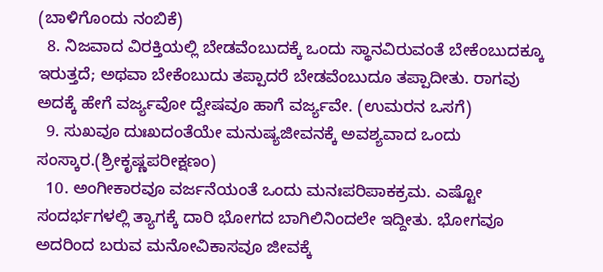(ಬಾಳಿಗೊಂದು ನಂಬಿಕೆ)
  8. ನಿಜವಾದ ವಿರಕ್ತಿಯಲ್ಲಿ ಬೇಡವೆಂಬುದಕ್ಕೆ ಒಂದು ಸ್ಥಾನವಿರುವಂತೆ ಬೇಕೆಂಬುದಕ್ಕೂ ಇರುತ್ತದೆ; ಅಥವಾ ಬೇಕೆಂಬುದು ತಪ್ಪಾದರೆ ಬೇಡವೆಂಬುದೂ ತಪ್ಪಾದೀತು. ರಾಗವು ಅದಕ್ಕೆ ಹೇಗೆ ವರ್ಜ್ಯವೋ ದ್ವೇಷವೂ ಹಾಗೆ ವರ್ಜ್ಯವೇ. (ಉಮರನ ಒಸಗೆ)
  9. ಸುಖವೂ ದುಃಖದಂತೆಯೇ ಮನುಷ್ಯಜೀವನಕ್ಕೆ ಅವಶ್ಯವಾದ ಒಂದು ಸಂಸ್ಕಾರ.(ಶ್ರೀಕೃಷ್ಣಪರೀಕ್ಷಣಂ)
  10. ಅಂಗೀಕಾರವೂ ವರ್ಜನೆಯಂತೆ ಒಂದು ಮನಃಪರಿಪಾಕಕ್ರಮ. ಎಷ್ಟೋ ಸಂದರ್ಭಗಳಲ್ಲಿ ತ್ಯಾಗಕ್ಕೆ ದಾರಿ ಭೋಗದ ಬಾಗಿಲಿನಿಂದಲೇ ಇದ್ದೀತು. ಭೋಗವೂ ಅದರಿಂದ ಬರುವ ಮನೋವಿಕಾಸವೂ ಜೀವಕ್ಕೆ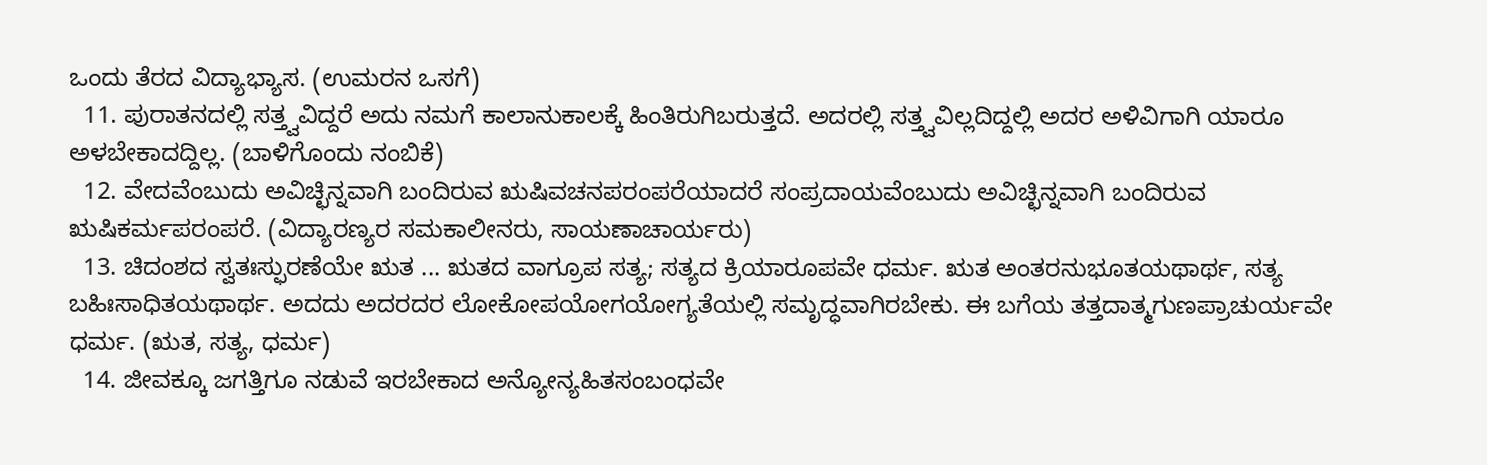ಒಂದು ತೆರದ ವಿದ್ಯಾಭ್ಯಾಸ. (ಉಮರನ ಒಸಗೆ)
  11. ಪುರಾತನದಲ್ಲಿ ಸತ್ತ್ವವಿದ್ದರೆ ಅದು ನಮಗೆ ಕಾಲಾನುಕಾಲಕ್ಕೆ ಹಿಂತಿರುಗಿಬರುತ್ತದೆ. ಅದರಲ್ಲಿ ಸತ್ತ್ವವಿಲ್ಲದಿದ್ದಲ್ಲಿ ಅದರ ಅಳಿವಿಗಾಗಿ ಯಾರೂ ಅಳಬೇಕಾದದ್ದಿಲ್ಲ. (ಬಾಳಿಗೊಂದು ನಂಬಿಕೆ)
  12. ವೇದವೆಂಬುದು ಅವಿಚ್ಛಿನ್ನವಾಗಿ ಬಂದಿರುವ ಋಷಿವಚನಪರಂಪರೆಯಾದರೆ ಸಂಪ್ರದಾಯವೆಂಬುದು ಅವಿಚ್ಛಿನ್ನವಾಗಿ ಬಂದಿರುವ ಋಷಿಕರ್ಮಪರಂಪರೆ. (ವಿದ್ಯಾರಣ್ಯರ ಸಮಕಾಲೀನರು, ಸಾಯಣಾಚಾರ್ಯರು)
  13. ಚಿದಂಶದ ಸ್ವತಃಸ್ಫುರಣೆಯೇ ಋತ ... ಋತದ ವಾಗ್ರೂಪ ಸತ್ಯ; ಸತ್ಯದ ಕ್ರಿಯಾರೂಪವೇ ಧರ್ಮ. ಋತ ಅಂತರನುಭೂತಯಥಾರ್ಥ, ಸತ್ಯ ಬಹಿಃಸಾಧಿತಯಥಾರ್ಥ. ಅದದು ಅದರದರ ಲೋಕೋಪಯೋಗಯೋಗ್ಯತೆಯಲ್ಲಿ ಸಮೃದ್ಧವಾಗಿರಬೇಕು. ಈ ಬಗೆಯ ತತ್ತದಾತ್ಮಗುಣಪ್ರಾಚುರ್ಯವೇ ಧರ್ಮ. (ಋತ, ಸತ್ಯ, ಧರ್ಮ)
  14. ಜೀವಕ್ಕೂ ಜಗತ್ತಿಗೂ ನಡುವೆ ಇರಬೇಕಾದ ಅನ್ಯೋನ್ಯಹಿತಸಂಬಂಧವೇ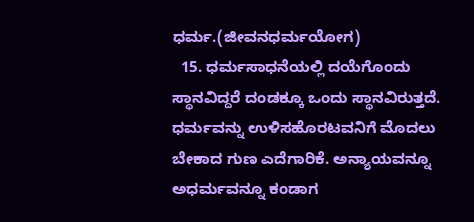ಧರ್ಮ.(ಜೀವನಧರ್ಮಯೋಗ)
  15. ಧರ್ಮಸಾಧನೆಯಲ್ಲಿ ದಯೆಗೊಂದು ಸ್ಥಾನವಿದ್ದರೆ ದಂಡಕ್ಕೂ ಒಂದು ಸ್ಥಾನವಿರುತ್ತದೆ. ಧರ್ಮವನ್ನು ಉಳಿಸಹೊರಟವನಿಗೆ ಮೊದಲು ಬೇಕಾದ ಗುಣ ಎದೆಗಾರಿಕೆ. ಅನ್ಯಾಯವನ್ನೂ ಅಧರ್ಮವನ್ನೂ ಕಂಡಾಗ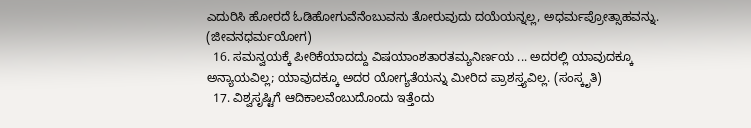ಎದುರಿಸಿ ಹೋರದೆ ಓಡಿಹೋಗುವೆನೆಂಬುವನು ತೋರುವುದು ದಯೆಯನ್ನಲ್ಲ, ಅಧರ್ಮಪ್ರೋತ್ಸಾಹವನ್ನು. (ಜೀವನಧರ್ಮಯೋಗ)
  16. ಸಮನ್ವಯಕ್ಕೆ ಪೀಠಿಕೆಯಾದದ್ದು ವಿಷಯಾಂಶತಾರತಮ್ಯನಿರ್ಣಯ ... ಅದರಲ್ಲಿ ಯಾವುದಕ್ಕೂ ಅನ್ಯಾಯವಿಲ್ಲ; ಯಾವುದಕ್ಕೂ ಅದರ ಯೋಗ್ಯತೆಯನ್ನು ಮೀರಿದ ಪ್ರಾಶಸ್ತ್ಯವಿಲ್ಲ. (ಸಂಸ್ಕೃತಿ)
  17. ವಿಶ್ವಸೃಷ್ಟಿಗೆ ಆದಿಕಾಲವೆಂಬುದೊಂದು ಇತ್ತೆಂದು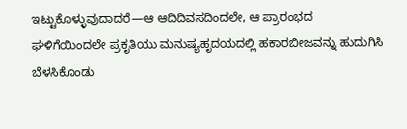ಇಟ್ಟುಕೊಳ್ಳುವುದಾದರೆ—ಆ ಆದಿದಿವಸದಿಂದಲೇ, ಆ ಪ್ರಾರಂಭದ ಘಳಿಗೆಯಿಂದಲೇ ಪ್ರಕೃತಿಯು ಮನುಷ್ಯಹೃದಯದಲ್ಲಿ ಹಕಾರಬೀಜವನ್ನು ಹುದುಗಿಸಿ ಬೆಳಸಿಕೊಂಡು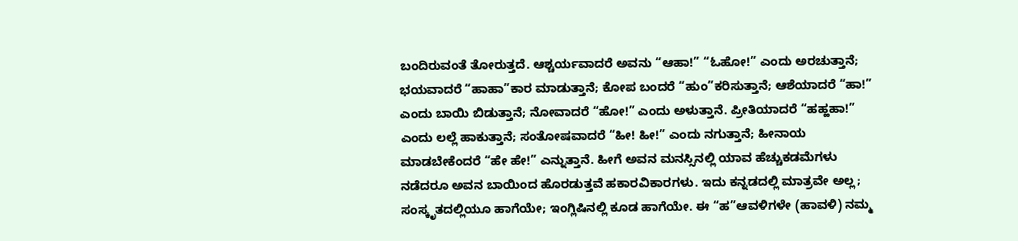ಬಂದಿರುವಂತೆ ತೋರುತ್ತದೆ. ಆಶ್ಚರ್ಯವಾದರೆ ಅವನು “ಆಹಾ!” “ಓಹೋ!” ಎಂದು ಅರಚುತ್ತಾನೆ; ಭಯವಾದರೆ “ಹಾಹಾ”ಕಾರ ಮಾಡುತ್ತಾನೆ; ಕೋಪ ಬಂದರೆ “ಹುಂ”ಕರಿಸುತ್ತಾನೆ; ಆಶೆಯಾದರೆ “ಹಾ!” ಎಂದು ಬಾಯಿ ಬಿಡುತ್ತಾನೆ; ನೋವಾದರೆ “ಹೋ!” ಎಂದು ಅಳುತ್ತಾನೆ. ಪ್ರೀತಿಯಾದರೆ “ಹಹ್ಹಹಾ!” ಎಂದು ಲಲ್ಲೆ ಹಾಕುತ್ತಾನೆ; ಸಂತೋಷವಾದರೆ “ಹೀ! ಹೀ!” ಎಂದು ನಗುತ್ತಾನೆ; ಹೀನಾಯ ಮಾಡಬೇಕೆಂದರೆ “ಹೇ ಹೇ!” ಎನ್ನುತ್ತಾನೆ. ಹೀಗೆ ಅವನ ಮನಸ್ಸಿನಲ್ಲಿ ಯಾವ ಹೆಚ್ಚುಕಡಮೆಗಳು ನಡೆದರೂ ಅವನ ಬಾಯಿಂದ ಹೊರಡುತ್ತವೆ ಹಕಾರವಿಕಾರಗಳು. ಇದು ಕನ್ನಡದಲ್ಲಿ ಮಾತ್ರವೇ ಅಲ್ಲ; ಸಂಸ್ಕೃತದಲ್ಲಿಯೂ ಹಾಗೆಯೇ; ಇಂಗ್ಲಿಷಿನಲ್ಲಿ ಕೂಡ ಹಾಗೆಯೇ. ಈ “ಹ”ಆವಳಿಗಳೇ (ಹಾವಳಿ) ನಮ್ಮ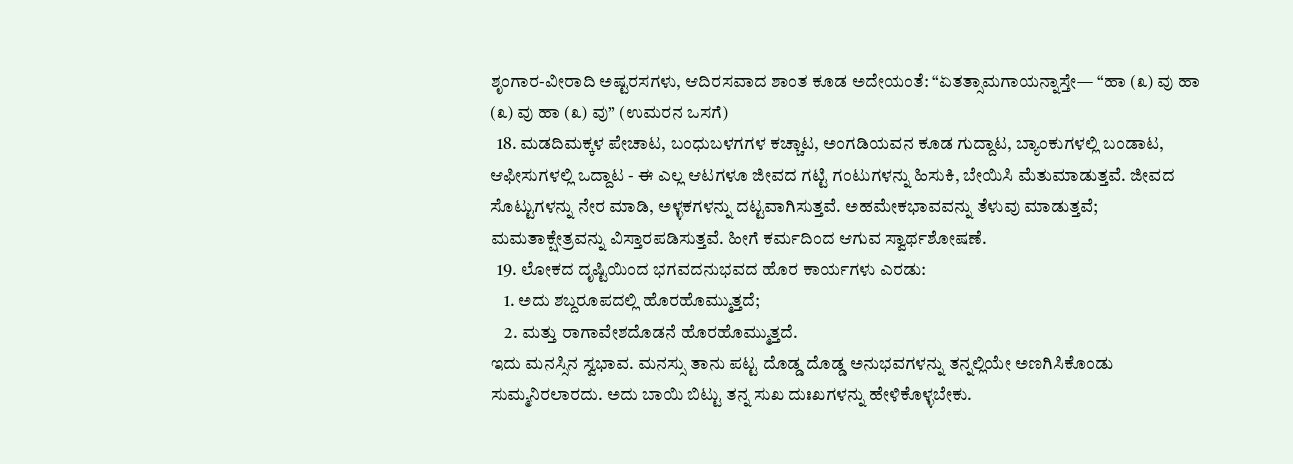ಶೃಂಗಾರ-ವೀರಾದಿ ಅಷ್ಟರಸಗಳು, ಆದಿರಸವಾದ ಶಾಂತ ಕೂಡ ಅದೇಯಂತೆ: “ಏತತ್ಸಾಮಗಾಯನ್ನಾಸ್ತೇ— “ಹಾ (೩) ವು ಹಾ (೩) ವು ಹಾ (೩) ವು” (ಉಮರನ ಒಸಗೆ)
  18. ಮಡದಿಮಕ್ಕಳ ಪೇಚಾಟ, ಬಂಧುಬಳಗಗಳ ಕಚ್ಚಾಟ, ಅಂಗಡಿಯವನ ಕೂಡ ಗುದ್ದಾಟ, ಬ್ಯಾಂಕುಗಳಲ್ಲಿ ಬಂಡಾಟ, ಆಫೀಸುಗಳಲ್ಲಿ ಒದ್ದಾಟ - ಈ ಎಲ್ಲ ಆಟಗಳೂ ಜೀವದ ಗಟ್ಟಿ ಗಂಟುಗಳನ್ನು ಹಿಸುಕಿ, ಬೇಯಿಸಿ ಮೆತುಮಾಡುತ್ತವೆ. ಜೀವದ ಸೊಟ್ಟುಗಳನ್ನು ನೇರ ಮಾಡಿ, ಅಳ್ಳಕಗಳನ್ನು ದಟ್ಟವಾಗಿಸುತ್ತವೆ. ಅಹಮೇಕಭಾವವನ್ನು ತೆಳುವು ಮಾಡುತ್ತವೆ; ಮಮತಾಕ್ಷೇತ್ರವನ್ನು ವಿಸ್ತಾರಪಡಿಸುತ್ತವೆ. ಹೀಗೆ ಕರ್ಮದಿಂದ ಆಗುವ ಸ್ವಾರ್ಥಶೋಷಣೆ.
  19. ಲೋಕದ ದೃಷ್ಟಿಯಿಂದ ಭಗವದನುಭವದ ಹೊರ ಕಾರ್ಯಗಳು ಎರಡು:
    1. ಅದು ಶಬ್ದರೂಪದಲ್ಲಿ ಹೊರಹೊಮ್ಮುತ್ತದೆ;
    2. ಮತ್ತು ರಾಗಾವೇಶದೊಡನೆ ಹೊರಹೊಮ್ಮುತ್ತದೆ.
ಇದು ಮನಸ್ಸಿನ ಸ್ವಭಾವ. ಮನಸ್ಸು ತಾನು ಪಟ್ಟ ದೊಡ್ಡ ದೊಡ್ಡ ಅನುಭವಗಳನ್ನು ತನ್ನಲ್ಲಿಯೇ ಅಣಗಿಸಿಕೊಂಡು ಸುಮ್ಮನಿರಲಾರದು. ಅದು ಬಾಯಿ ಬಿಟ್ಟು ತನ್ನ ಸುಖ ದುಃಖಗಳನ್ನು ಹೇಳಿಕೊಳ್ಳಬೇಕು.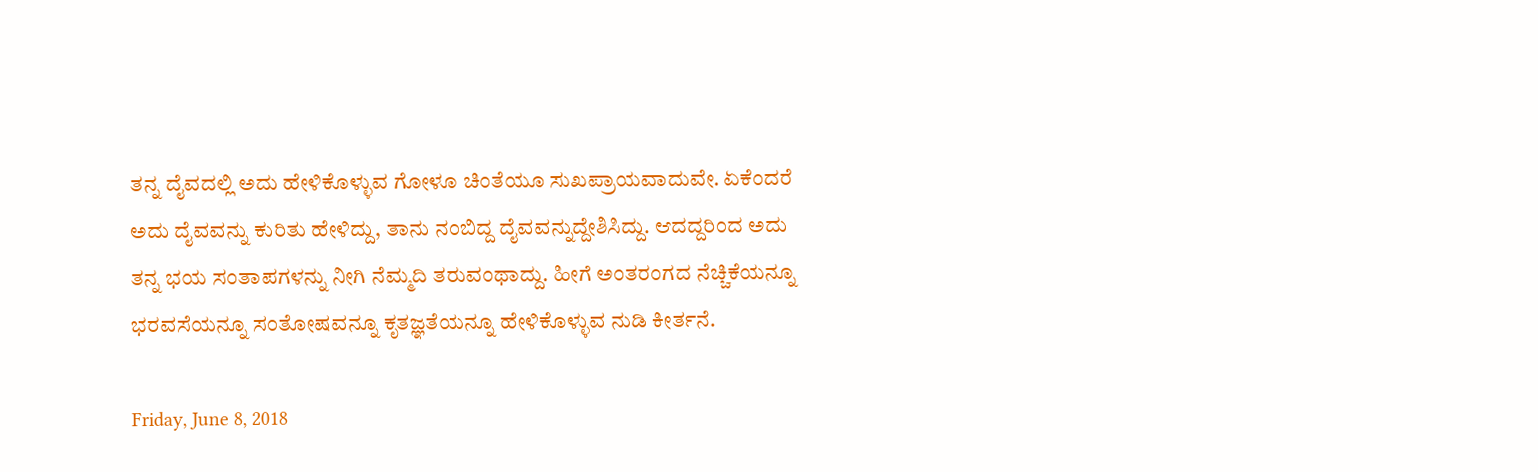ತನ್ನ ದೈವದಲ್ಲಿ ಅದು ಹೇಳಿಕೊಳ್ಳುವ ಗೋಳೂ ಚಿಂತೆಯೂ ಸುಖಪ್ರಾಯವಾದುವೇ. ಏಕೆಂದರೆ ಅದು ದೈವವನ್ನು ಕುರಿತು ಹೇಳಿದ್ದು, ತಾನು ನಂಬಿದ್ದ ದೈವವನ್ನುದ್ದೇಶಿಸಿದ್ದು. ಆದದ್ದರಿಂದ ಅದು ತನ್ನ ಭಯ ಸಂತಾಪಗಳನ್ನು ನೀಗಿ ನೆಮ್ಮದಿ ತರುವಂಥಾದ್ದು. ಹೀಗೆ ಅಂತರಂಗದ ನೆಚ್ಚಿಕೆಯನ್ನೂ ಭರವಸೆಯನ್ನೂ ಸಂತೋಷವನ್ನೂ ಕೃತಜ್ಞತೆಯನ್ನೂ ಹೇಳಿಕೊಳ್ಳುವ ನುಡಿ ಕೀರ್ತನೆ.

Friday, June 8, 2018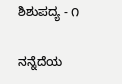ಶಿಶುಪದ್ಯ - ೧

ನನ್ನೆದೆಯ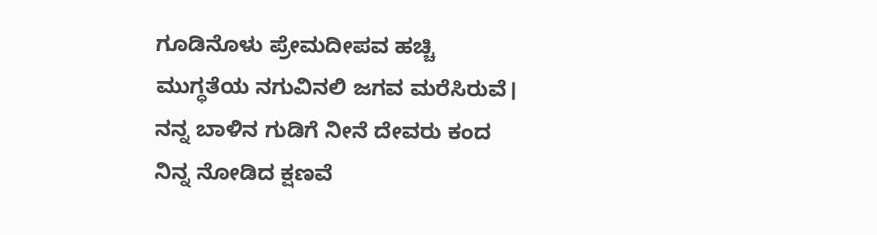ಗೂಡಿನೊಳು ಪ್ರೇಮದೀಪವ ಹಚ್ಚಿ
ಮುಗ್ಧತೆಯ ನಗುವಿನಲಿ ಜಗವ ಮರೆಸಿರುವೆ।
ನನ್ನ ಬಾಳಿನ ಗುಡಿಗೆ ನೀನೆ ದೇವರು ಕಂದ
ನಿನ್ನ ನೋಡಿದ ಕ್ಷಣವೆ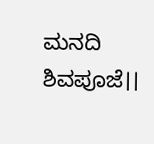ಮನದಿ ಶಿವಪೂಜೆ।।